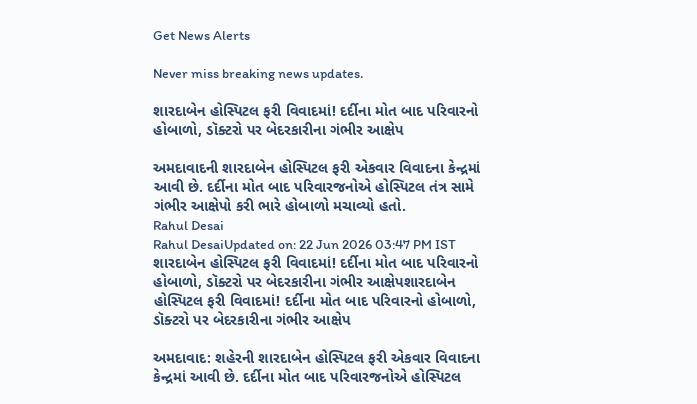Get News Alerts

Never miss breaking news updates.

શારદાબેન હોસ્પિટલ ફરી વિવાદમાં! દર્દીના મોત બાદ પરિવારનો હોબાળો, ડૉક્ટરો પર બેદરકારીના ગંભીર આક્ષેપ

અમદાવાદની શારદાબેન હોસ્પિટલ ફરી એકવાર વિવાદના કેન્દ્રમાં આવી છે. દર્દીના મોત બાદ પરિવારજનોએ હોસ્પિટલ તંત્ર સામે ગંભીર આક્ષેપો કરી ભારે હોબાળો મચાવ્યો હતો.
Rahul Desai
Rahul DesaiUpdated on: 22 Jun 2026 03:47 PM IST
શારદાબેન હોસ્પિટલ ફરી વિવાદમાં! દર્દીના મોત બાદ પરિવારનો હોબાળો, ડૉક્ટરો પર બેદરકારીના ગંભીર આક્ષેપશારદાબેન હોસ્પિટલ ફરી વિવાદમાં! દર્દીના મોત બાદ પરિવારનો હોબાળો, ડૉક્ટરો પર બેદરકારીના ગંભીર આક્ષેપ

અમદાવાદ: શહેરની શારદાબેન હોસ્પિટલ ફરી એકવાર વિવાદના કેન્દ્રમાં આવી છે. દર્દીના મોત બાદ પરિવારજનોએ હોસ્પિટલ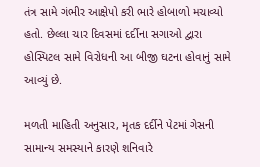તંત્ર સામે ગંભીર આક્ષેપો કરી ભારે હોબાળો મચાવ્યો હતો. છેલ્લા ચાર દિવસમાં દર્દીના સગાઓ દ્વારા હોસ્પિટલ સામે વિરોધની આ બીજી ઘટના હોવાનું સામે આવ્યું છે.

મળતી માહિતી અનુસાર, મૃતક દર્દીને પેટમાં ગેસની સામાન્ય સમસ્યાને કારણે શનિવારે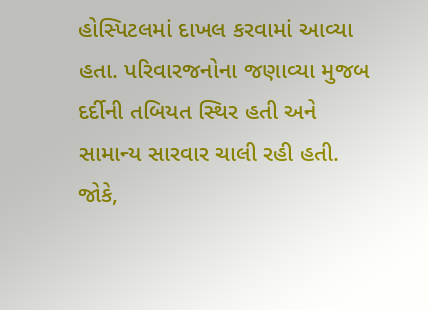હોસ્પિટલમાં દાખલ કરવામાં આવ્યા હતા. પરિવારજનોના જણાવ્યા મુજબ દર્દીની તબિયત સ્થિર હતી અને સામાન્ય સારવાર ચાલી રહી હતી. જોકે,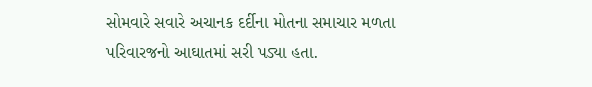સોમવારે સવારે અચાનક દર્દીના મોતના સમાચાર મળતા પરિવારજનો આઘાતમાં સરી પડ્યા હતા.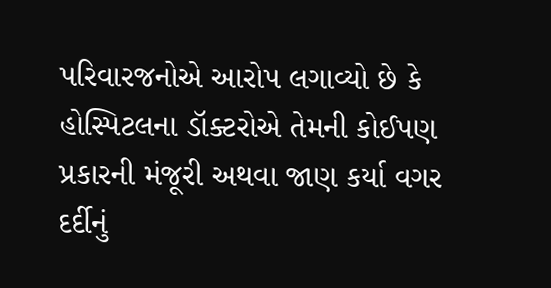પરિવારજનોએ આરોપ લગાવ્યો છે કે હોસ્પિટલના ડૉક્ટરોએ તેમની કોઈપણ પ્રકારની મંજૂરી અથવા જાણ કર્યા વગર દર્દીનું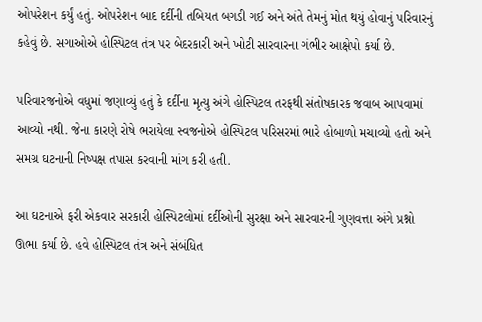ઓપરેશન કર્યું હતું. ઓપરેશન બાદ દર્દીની તબિયત બગડી ગઈ અને અંતે તેમનું મોત થયું હોવાનું પરિવારનું કહેવું છે. સગાઓએ હોસ્પિટલ તંત્ર પર બેદરકારી અને ખોટી સારવારના ગંભીર આક્ષેપો કર્યા છે.

પરિવારજનોએ વધુમાં જણાવ્યું હતું કે દર્દીના મૃત્યુ અંગે હોસ્પિટલ તરફથી સંતોષકારક જવાબ આપવામાં આવ્યો નથી. જેના કારણે રોષે ભરાયેલા સ્વજનોએ હોસ્પિટલ પરિસરમાં ભારે હોબાળો મચાવ્યો હતો અને સમગ્ર ઘટનાની નિષ્પક્ષ તપાસ કરવાની માંગ કરી હતી.

આ ઘટનાએ ફરી એકવાર સરકારી હોસ્પિટલોમાં દર્દીઓની સુરક્ષા અને સારવારની ગુણવત્તા અંગે પ્રશ્નો ઊભા કર્યા છે. હવે હોસ્પિટલ તંત્ર અને સંબંધિત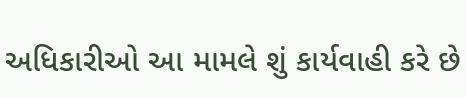અધિકારીઓ આ મામલે શું કાર્યવાહી કરે છે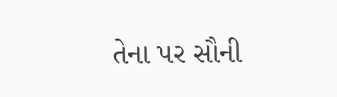તેના પર સૌની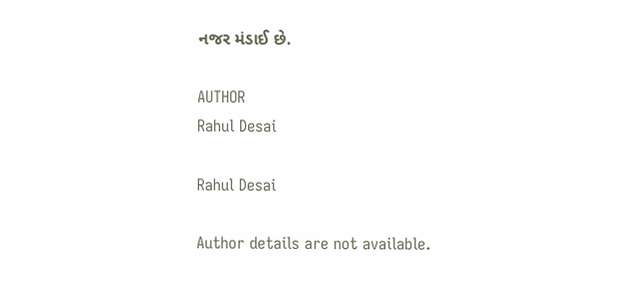નજર મંડાઈ છે.

AUTHOR
Rahul Desai

Rahul Desai

Author details are not available.